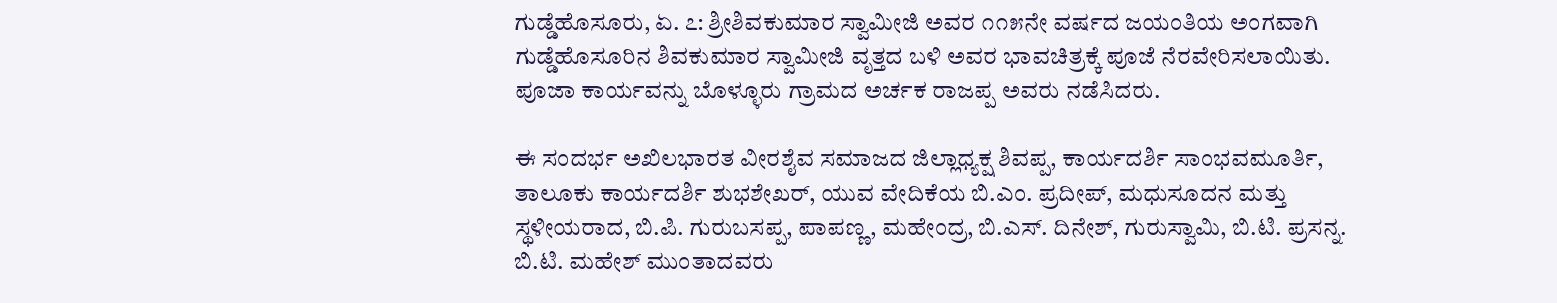ಗುಡ್ಡೆಹೊಸೂರು, ಏ. ೭: ಶ್ರೀಶಿವಕುಮಾರ ಸ್ವಾಮೀಜಿ ಅವರ ೧೧೫ನೇ ವರ್ಷದ ಜಯಂತಿಯ ಅಂಗವಾಗಿ ಗುಡ್ಡೆಹೊಸೂರಿನ ಶಿವಕುಮಾರ ಸ್ವಾಮೀಜಿ ವೃತ್ತದ ಬಳಿ ಅವರ ಭಾವಚಿತ್ರಕ್ಕೆ ಪೂಜೆ ನೆರವೇರಿಸಲಾಯಿತು. ಪೂಜಾ ಕಾರ್ಯವನ್ನು ಬೊಳ್ಳೂರು ಗ್ರಾಮದ ಅರ್ಚಕ ರಾಜಪ್ಪ ಅವರು ನಡೆಸಿದರು.

ಈ ಸಂದರ್ಭ ಅಖಿಲಭಾರತ ವೀರಶೈವ ಸಮಾಜದ ಜಿಲ್ಲಾಧ್ಯಕ್ಷ ಶಿವಪ್ಪ, ಕಾರ್ಯದರ್ಶಿ ಸಾಂಭವಮೂರ್ತಿ, ತಾಲೂಕು ಕಾರ್ಯದರ್ಶಿ ಶುಭಶೇಖರ್, ಯುವ ವೇದಿಕೆಯ ಬಿ.ಎಂ. ಪ್ರದೀಪ್, ಮಧುಸೂದನ ಮತ್ತು ಸ್ಥಳೀಯರಾದ, ಬಿ.ಪಿ. ಗುರುಬಸಪ್ಪ, ಪಾಪಣ್ಣ, ಮಹೇಂದ್ರ, ಬಿ.ಎಸ್. ದಿನೇಶ್, ಗುರುಸ್ವಾಮಿ, ಬಿ.ಟಿ. ಪ್ರಸನ್ನ. ಬಿ.ಟಿ. ಮಹೇಶ್ ಮುಂತಾದವರು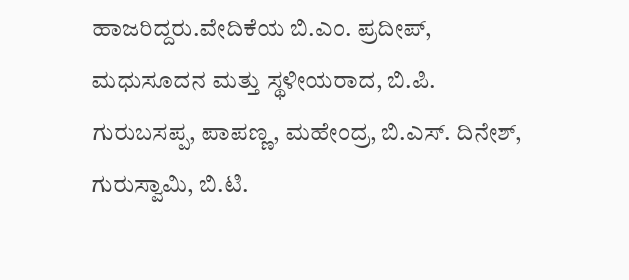ಹಾಜರಿದ್ದರು.ವೇದಿಕೆಯ ಬಿ.ಎಂ. ಪ್ರದೀಪ್, ಮಧುಸೂದನ ಮತ್ತು ಸ್ಥಳೀಯರಾದ, ಬಿ.ಪಿ. ಗುರುಬಸಪ್ಪ, ಪಾಪಣ್ಣ, ಮಹೇಂದ್ರ, ಬಿ.ಎಸ್. ದಿನೇಶ್, ಗುರುಸ್ವಾಮಿ, ಬಿ.ಟಿ.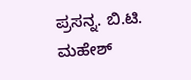ಪ್ರಸನ್ನ. ಬಿ.ಟಿ. ಮಹೇಶ್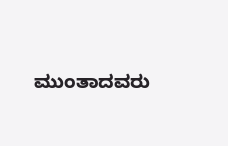ಮುಂತಾದವರು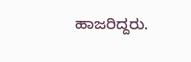ಹಾಜರಿದ್ದರು.